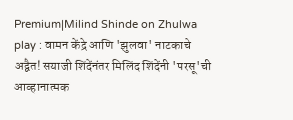Premium|Milind Shinde on Zhulwa play : वामन केंद्रे आणि 'झुलवा' नाटकाचे अद्वैत! सयाजी शिंदेंनंतर मिलिंद शिंदेंनी 'परसू'ची आव्हानात्मक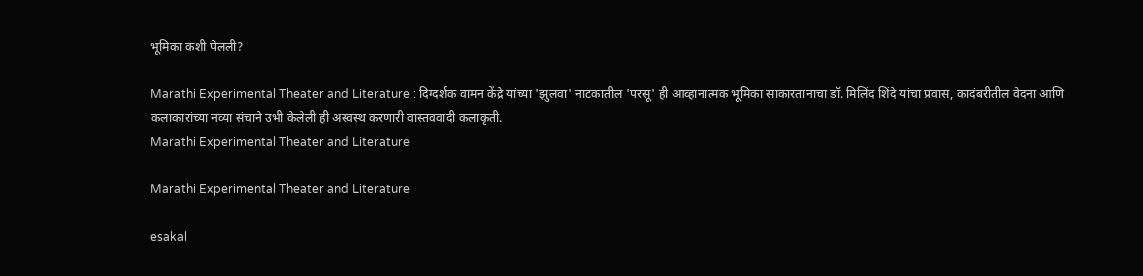भूमिका कशी पेलली?

Marathi Experimental Theater and Literature : दिग्दर्शक वामन केंद्रे यांच्या 'झुलवा' नाटकातील 'परसू' ही आव्हानात्मक भूमिका साकारतानाचा डॉ. मिलिंद शिंदे यांचा प्रवास, कादंबरीतील वेदना आणि कलाकारांच्या नव्या संचाने उभी केलेली ही अस्वस्थ करणारी वास्तववादी कलाकृती.
Marathi Experimental Theater and Literature

Marathi Experimental Theater and Literature

esakal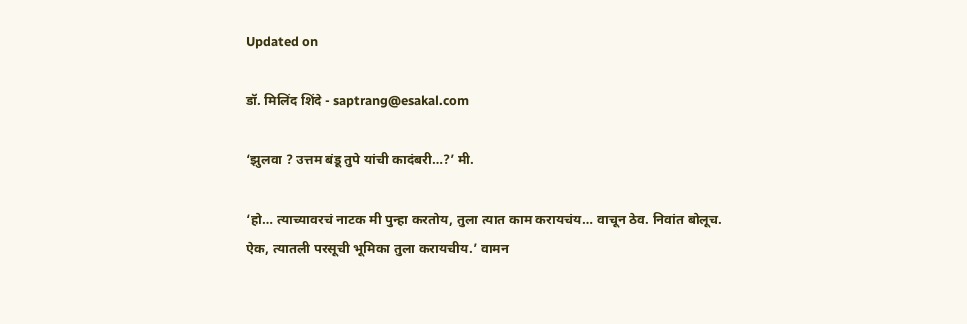Updated on

डॉ. मिलिंद शिंदे - saptrang@esakal.com

‘झुलवा ? उत्तम बंडू तुपे यांची कादंबरी…?’ मी.

‘हो… त्याच्यावरचं नाटक मी पुन्हा करतोय, तुला त्यात काम करायचंय… वाचून ठेव. निवांत बोलूच. ऐक, त्यातली परसूची भूमिका तुला करायचीय.’ वामन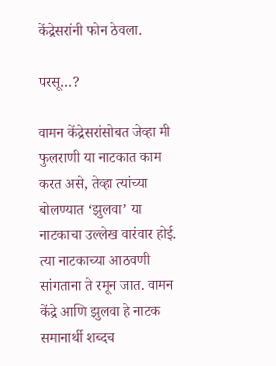केंद्रेसरांनी फोन ठेवला.

परसू…?

वामन केंद्रेसरांसोबत जेव्हा मी फुलराणी या नाटकात काम करत असे, तेव्हा त्यांच्या बोलण्यात ‘झुलवा’ या नाटकाचा उल्लेख वारंवार होई. त्या नाटकाच्या आठवणी सांगताना ते रमून जात. वामन केंद्रे आणि झुलवा हे नाटक समानार्थी शब्दच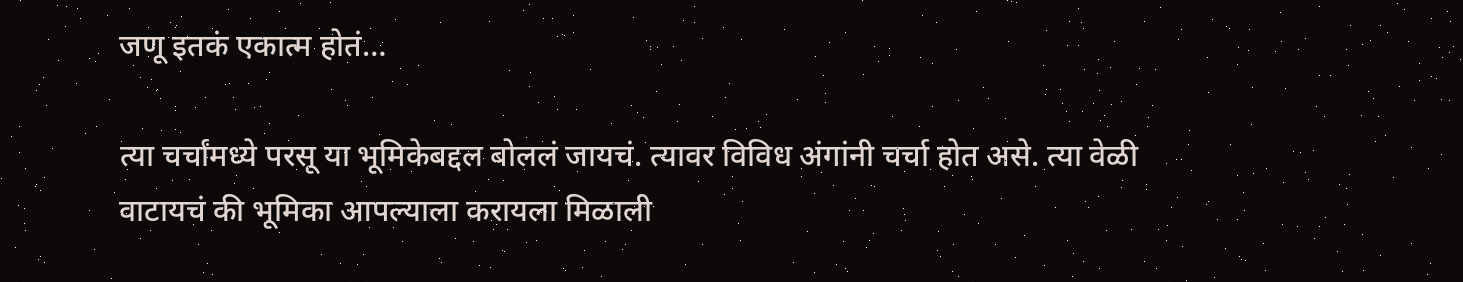जणू इतकं एकात्म होतं…

त्या चर्चांमध्ये परसू या भूमिकेबद्दल बोललं जायचं. त्यावर विविध अंगांनी चर्चा होत असे. त्या वेळी वाटायचं की भूमिका आपल्याला करायला मिळाली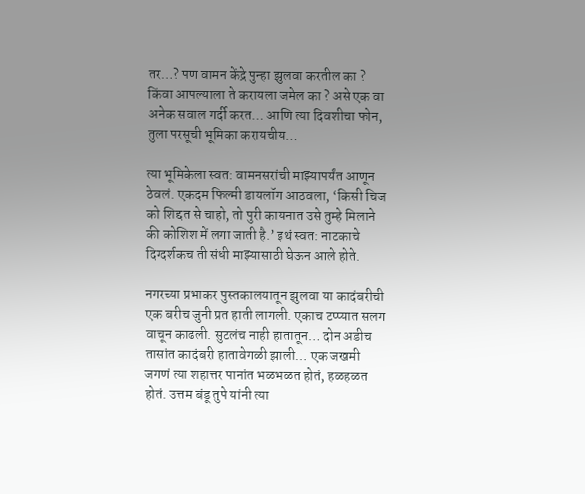तर…? पण वामन केंद्रे पुन्हा झुलवा करतील का ? किंवा आपल्याला ते करायला जमेल का ? असे एक वा अनेक सवाल गर्दी करत… आणि त्या दिवशीचा फोन, तुला परसूची भूमिका करायचीय…

त्या भूमिकेला स्वत: वामनसरांची माझ्यापर्यंत आणून ठेवलं. एकदम फिल्मी डायलॉग आठवला, ‘किसी चिज को शिद्दत से चाहो, तो पुरी कायनात उसे तुम्हे मिलाने की कोशिश में लगा जाती है.’ इथं स्वत: नाटकाचे दिग्दर्शकच ती संधी माझ्यासाठी घेऊन आले होते.

नगरच्या प्रभाकर पुस्तकालयातून झुलवा या कादंबरीची एक बरीच जुनी प्रत हाती लागली. एकाच टप्प्यात सलग वाचून काढली. सुटलंच नाही हातातून… दोन अडीच तासांत कादंबरी हातावेगळी झाली… एक जखमी जगणं त्या शहात्तर पानांत भळभळत होतं, हळहळत होतं. उत्तम बंडू तुपे यांनी त्या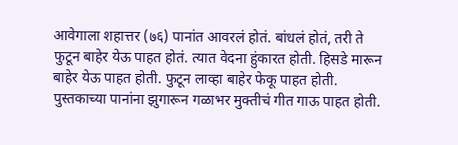आवेगाला शहात्तर (७६) पानांत आवरलं होतं. बांधलं होतं, तरी ते फुटून बाहेर येऊ पाहत होतं. त्यात वेदना हुंकारत होती. हिसडे मारून बाहेर येऊ पाहत होती. फुटून लाव्हा बाहेर फेकू पाहत होती. पुस्तकाच्या पानांना झुगारून गळाभर मुक्तीचं गीत गाऊ पाहत होती.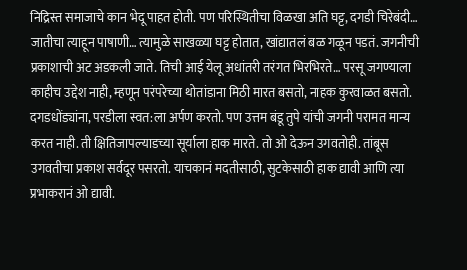निद्रिस्त समाजाचे कान भेदू पाहत होती. पण परिस्थितीचा विळखा अति घट्ट, दगडी चिरेबंदी… जातीचा त्याहून पाषाणी… त्यामुळे साखळ्या घट्ट होतात, खांद्यातलं बळ गळून पडतं. जगनीची प्रकाशाची अट अडकली जाते. तिची आई येलू अधांतरी तरंगत भिरभिरते… परसू जगण्याला काहीच उद्देश नाही, म्हणून परंपरेच्या थोतांडाना मिठी मारत बसतो, नाहक कुरवाळत बसतो. दगडधोंड्यांना, परडीला स्वत:ला अर्पण करतो. पण उत्तम बंडू तुपे यांची जगनी परामत मान्य करत नाही. ती क्षितिजापल्याडच्या सूर्याला हाक मारते. तो ओ देऊन उगवतोही. तांबूस उगवतीचा प्रकाश सर्वदूर पसरतो. याचकानं मदतीसाठी, सुटकेसाठी हाक द्यावी आणि त्या प्रभाकरानं ओ द्यावी.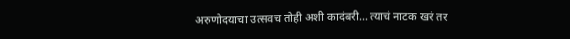अरुणोदयाचा उत्सवच तोही अशी कादंबरी… त्याचं नाटक खरं तर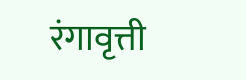रंगावृत्ती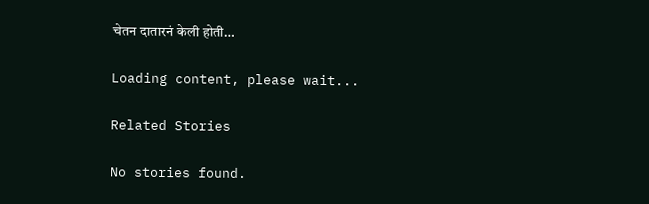चेतन दातारनं केली होती…

Loading content, please wait...

Related Stories

No stories found.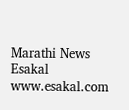Marathi News Esakal
www.esakal.com